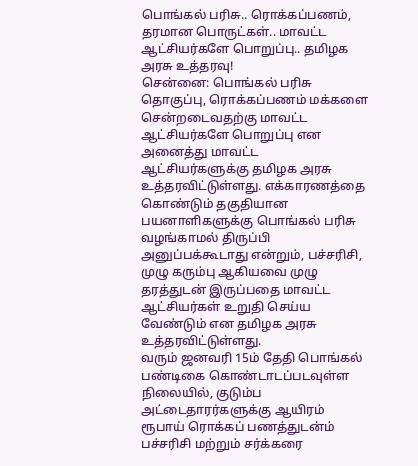பொங்கல் பரிசு.. ரொக்கப்பணம், தரமான பொருட்கள்.. மாவட்ட ஆட்சியர்களே பொறுப்பு.. தமிழக அரசு உத்தரவு!
சென்னை: பொங்கல் பரிசு தொகுப்பு, ரொக்கப்பணம் மக்களை சென்றடைவதற்கு மாவட்ட ஆட்சியர்களே பொறுப்பு என அனைத்து மாவட்ட ஆட்சியர்களுக்கு தமிழக அரசு உத்தரவிட்டுள்ளது. எக்காரணத்தை கொண்டும் தகுதியான பயனாளிகளுக்கு பொங்கல் பரிசு வழங்காமல் திருப்பி அனுப்பக்கூடாது என்றும், பச்சரிசி, முழு கரும்பு ஆகியவை முழு தரத்துடன் இருப்பதை மாவட்ட ஆட்சியர்கள் உறுதி செய்ய வேண்டும் என தமிழக அரசு உத்தரவிட்டுள்ளது.
வரும் ஜனவரி 15ம் தேதி பொங்கல் பண்டிகை கொண்டாடப்படவுள்ள நிலையில், குடும்ப அட்டைதாரர்களுக்கு ஆயிரம் ரூபாய் ரொக்கப் பணத்துடன்ம் பச்சரிசி மற்றும் சர்க்கரை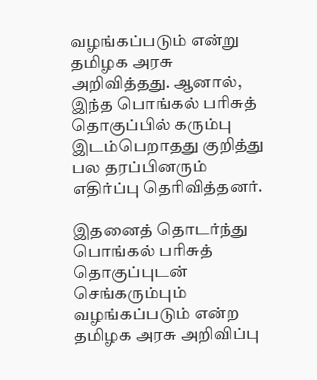வழங்கப்படும் என்று தமிழக அரசு அறிவித்தது. ஆனால், இந்த பொங்கல் பரிசுத் தொகுப்பில் கரும்பு இடம்பெறாதது குறித்து பல தரப்பினரும் எதிர்ப்பு தெரிவித்தனர்.

இதனைத் தொடர்ந்து பொங்கல் பரிசுத் தொகுப்புடன் செங்கரும்பும் வழங்கப்படும் என்ற தமிழக அரசு அறிவிப்பு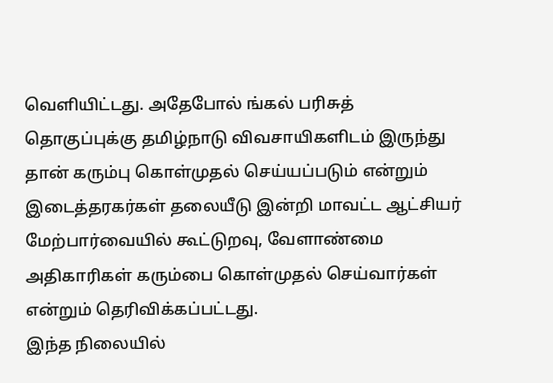வெளியிட்டது. அதேபோல் ங்கல் பரிசுத் தொகுப்புக்கு தமிழ்நாடு விவசாயிகளிடம் இருந்து தான் கரும்பு கொள்முதல் செய்யப்படும் என்றும் இடைத்தரகர்கள் தலையீடு இன்றி மாவட்ட ஆட்சியர் மேற்பார்வையில் கூட்டுறவு, வேளாண்மை அதிகாரிகள் கரும்பை கொள்முதல் செய்வார்கள் என்றும் தெரிவிக்கப்பட்டது.
இந்த நிலையில்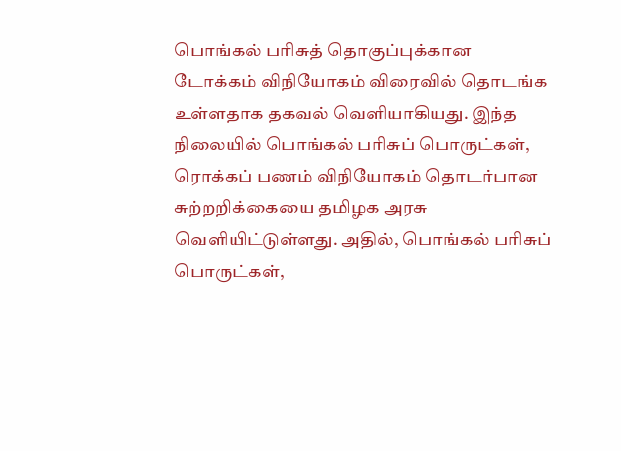பொங்கல் பரிசுத் தொகுப்புக்கான டோக்கம் விநியோகம் விரைவில் தொடங்க உள்ளதாக தகவல் வெளியாகியது. இந்த நிலையில் பொங்கல் பரிசுப் பொருட்கள், ரொக்கப் பணம் விநியோகம் தொடர்பான சுற்றறிக்கையை தமிழக அரசு வெளியிட்டுள்ளது. அதில், பொங்கல் பரிசுப் பொருட்கள்,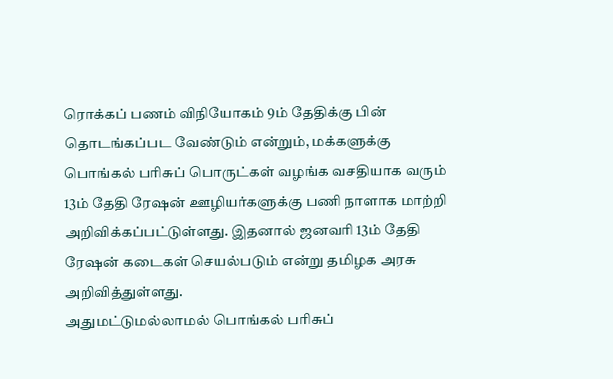ரொக்கப் பணம் விநியோகம் 9ம் தேதிக்கு பின் தொடங்கப்பட வேண்டும் என்றும், மக்களுக்கு பொங்கல் பரிசுப் பொருட்கள் வழங்க வசதியாக வரும் 13ம் தேதி ரேஷன் ஊழியர்களுக்கு பணி நாளாக மாற்றி அறிவிக்கப்பட்டுள்ளது. இதனால் ஜனவரி 13ம் தேதி ரேஷன் கடைகள் செயல்படும் என்று தமிழக அரசு அறிவித்துள்ளது.
அதுமட்டுமல்லாமல் பொங்கல் பரிசுப்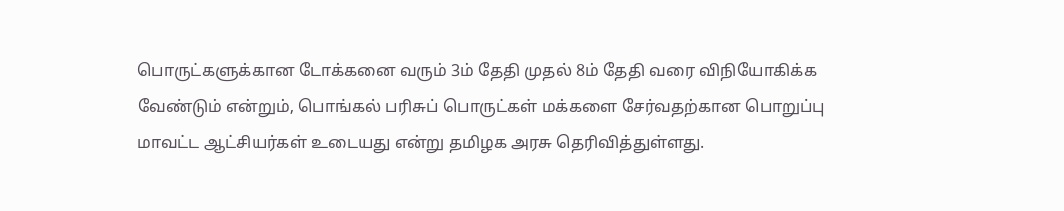பொருட்களுக்கான டோக்கனை வரும் 3ம் தேதி முதல் 8ம் தேதி வரை விநியோகிக்க வேண்டும் என்றும், பொங்கல் பரிசுப் பொருட்கள் மக்களை சேர்வதற்கான பொறுப்பு மாவட்ட ஆட்சியர்கள் உடையது என்று தமிழக அரசு தெரிவித்துள்ளது.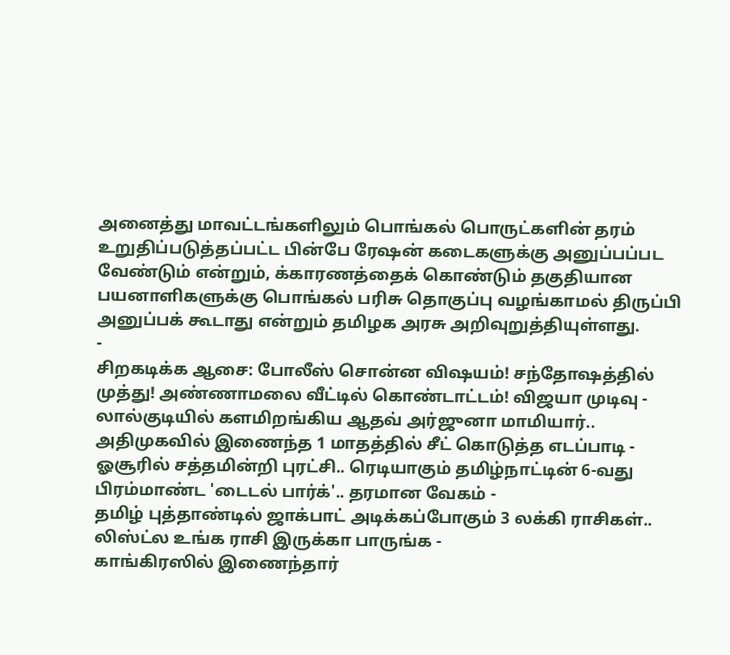அனைத்து மாவட்டங்களிலும் பொங்கல் பொருட்களின் தரம் உறுதிப்படுத்தப்பட்ட பின்பே ரேஷன் கடைகளுக்கு அனுப்பப்பட வேண்டும் என்றும், க்காரணத்தைக் கொண்டும் தகுதியான பயனாளிகளுக்கு பொங்கல் பரிசு தொகுப்பு வழங்காமல் திருப்பி அனுப்பக் கூடாது என்றும் தமிழக அரசு அறிவுறுத்தியுள்ளது.
-
சிறகடிக்க ஆசை: போலீஸ் சொன்ன விஷயம்! சந்தோஷத்தில் முத்து! அண்ணாமலை வீட்டில் கொண்டாட்டம்! விஜயா முடிவு -
லால்குடியில் களமிறங்கிய ஆதவ் அர்ஜுனா மாமியார்.. அதிமுகவில் இணைந்த 1 மாதத்தில் சீட் கொடுத்த எடப்பாடி -
ஓசூரில் சத்தமின்றி புரட்சி.. ரெடியாகும் தமிழ்நாட்டின் 6-வது பிரம்மாண்ட 'டைடல் பார்க்'.. தரமான வேகம் -
தமிழ் புத்தாண்டில் ஜாக்பாட் அடிக்கப்போகும் 3 லக்கி ராசிகள்.. லிஸ்ட்ல உங்க ராசி இருக்கா பாருங்க -
காங்கிரஸில் இணைந்தார்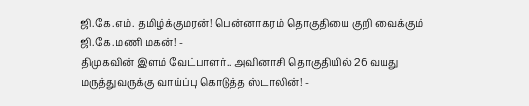ஜி.கே.எம். தமிழ்க்குமரன்! பென்னாகரம் தொகுதியை குறி வைக்கும் ஜி.கே.மணி மகன்! -
திமுகவின் இளம் வேட்பாளர்.. அவினாசி தொகுதியில் 26 வயது மருத்துவருக்கு வாய்ப்பு கொடுத்த ஸ்டாலின்! -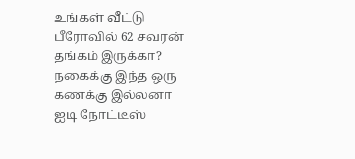உங்கள் வீட்டு பீரோவில் 62 சவரன் தங்கம் இருக்கா? நகைக்கு இந்த ஒரு கணக்கு இல்லனா ஐடி நோட்டீஸ்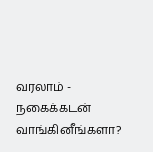வரலாம் -
நகைக்கடன் வாங்கினீங்களா?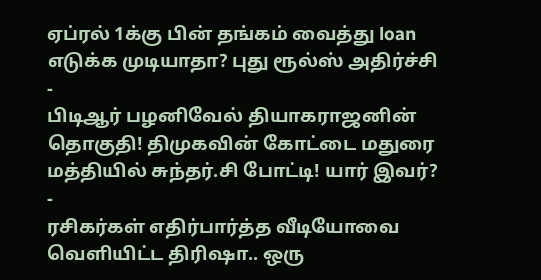ஏப்ரல் 1க்கு பின் தங்கம் வைத்து loan எடுக்க முடியாதா? புது ரூல்ஸ் அதிர்ச்சி -
பிடிஆர் பழனிவேல் தியாகராஜனின் தொகுதி! திமுகவின் கோட்டை மதுரை மத்தியில் சுந்தர்.சி போட்டி! யார் இவர்? -
ரசிகர்கள் எதிர்பார்த்த வீடியோவை வெளியிட்ட திரிஷா.. ஒரு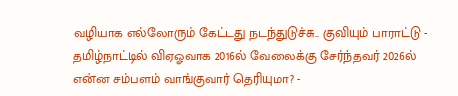வழியாக எல்லோரும் கேட்டது நடந்துடுச்சு.. குவியும் பாராட்டு -
தமிழ்நாட்டில் விஏஓவாக 2016ல் வேலைக்கு சேர்ந்தவர் 2026ல் என்ன சம்பளம் வாங்குவார் தெரியுமா? -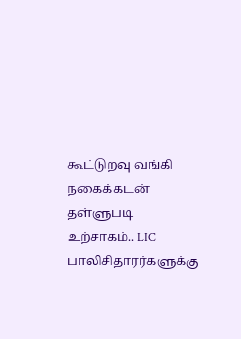கூட்டுறவு வங்கி நகைக்கடன் தள்ளுபடி உற்சாகம்.. LIC பாலிசிதாரர்களுக்கு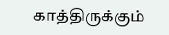காத்திருக்கும்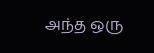அந்த ஒரு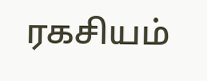ரகசியம்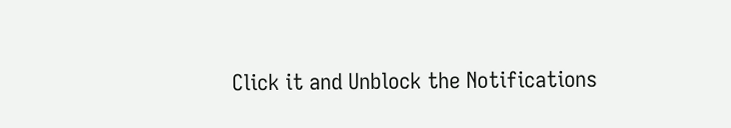Click it and Unblock the Notifications